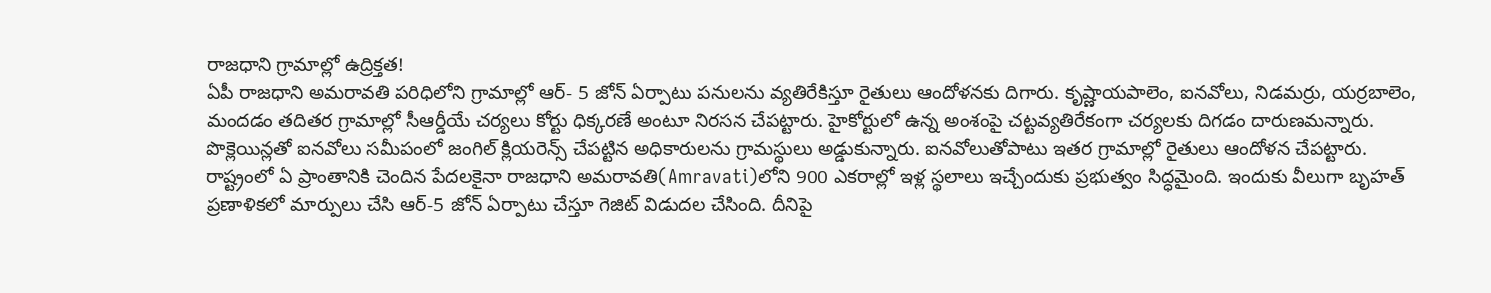రాజధాని గ్రామాల్లో ఉద్రిక్తత!
ఏపీ రాజధాని అమరావతి పరిధిలోని గ్రామాల్లో ఆర్- 5 జోన్ ఏర్పాటు పనులను వ్యతిరేకిస్తూ రైతులు ఆందోళనకు దిగారు. కృష్ణాయపాలెం, ఐనవోలు, నిడమర్రు, యర్రబాలెం, మందడం తదితర గ్రామాల్లో సీఆర్డీయే చర్యలు కోర్టు ధిక్కరణే అంటూ నిరసన చేపట్టారు. హైకోర్టులో ఉన్న అంశంపై చట్టవ్యతిరేకంగా చర్యలకు దిగడం దారుణమన్నారు. పొక్లెయిన్లతో ఐనవోలు సమీపంలో జంగిల్ క్లియరెన్స్ చేపట్టిన అధికారులను గ్రామస్థులు అడ్డుకున్నారు. ఐనవోలుతోపాటు ఇతర గ్రామాల్లో రైతులు ఆందోళన చేపట్టారు.
రాష్ట్రంలో ఏ ప్రాంతానికి చెందిన పేదలకైనా రాజధాని అమరావతి(Amravati)లోని 900 ఎకరాల్లో ఇళ్ల స్థలాలు ఇచ్చేందుకు ప్రభుత్వం సిద్ధమైంది. ఇందుకు వీలుగా బృహత్ ప్రణాళికలో మార్పులు చేసి ఆర్-5 జోన్ ఏర్పాటు చేస్తూ గెజిట్ విడుదల చేసింది. దీనిపై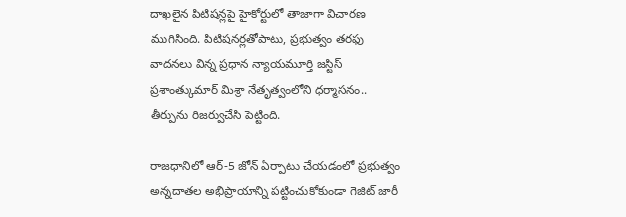దాఖలైన పిటిషన్లపై హైకోర్టులో తాజాగా విచారణ ముగిసింది. పిటిషనర్లతోపాటు, ప్రభుత్వం తరఫు వాదనలు విన్న ప్రధాన న్యాయమూర్తి జస్టిస్ ప్రశాంత్కుమార్ మిశ్రా నేతృత్వంలోని ధర్మాసనం.. తీర్పును రిజర్వుచేసి పెట్టింది.

రాజధానిలో ఆర్-5 జోన్ ఏర్పాటు చేయడంలో ప్రభుత్వం అన్నదాతల అభిప్రాయాన్ని పట్టించుకోకుండా గెజిట్ జారీ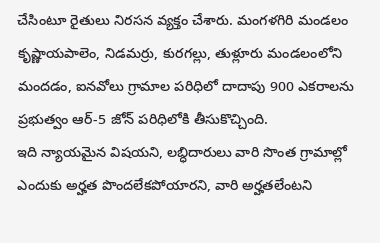చేసింటూ రైతులు నిరసన వ్యక్తం చేశారు. మంగళగిరి మండలం కృష్ణాయపాలెం, నిడమర్రు, కురగల్లు, తుళ్లూరు మండలంలోని మందడం, ఐనవోలు గ్రామాల పరిధిలో దాదాపు 900 ఎకరాలను ప్రభుత్వం ఆర్-5 జోన్ పరిధిలోకి తీసుకొచ్చింది.
ఇది న్యాయమైన విషయని, లబ్ధిదారులు వారి సొంత గ్రామాల్లో ఎందుకు అర్హత పొందలేకపోయారని, వారి అర్హతలేంటని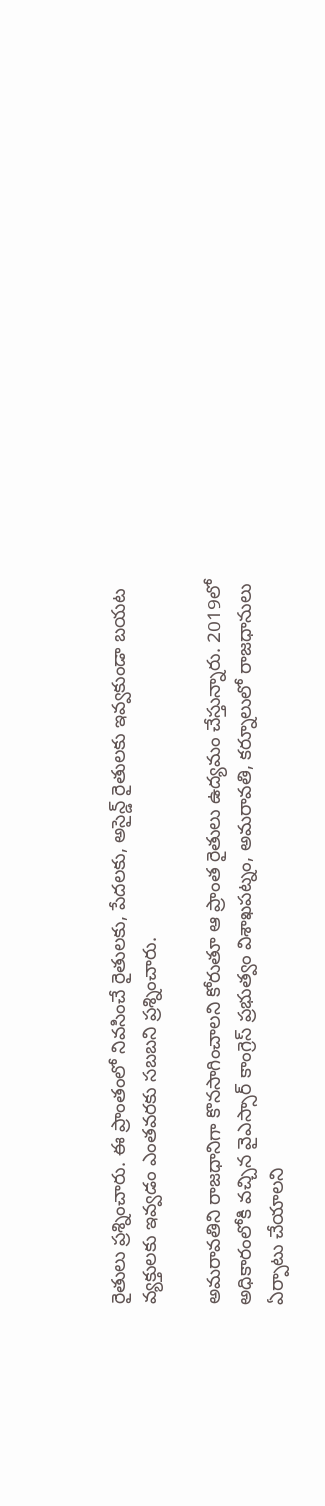రైతులు ప్రశ్నించారు. ఈ ప్రాంతంలో నివసించే రైతులకు, పేదలకు, అసైన్డ్ రైతులకు ఇవ్వకుండా బయట వ్యక్తులకు ఇవ్వడం ఎంతవరకు సబబని ప్రశ్నించారు.

అమరావతిని రాజధానిగా కొనసాగించాలని కోరుతూ ఆ ప్రాంత రైతులు ఉద్యమం చేస్తున్నారు. 2019లో అధికారంలోకి వచ్చిన వైఎస్సార్ కాంగ్రెస్ ప్రభుత్వం విశాఖపట్నం, అమరావతి, కర్నూలులో రాజధానులు ఏర్పాటు చేయాలని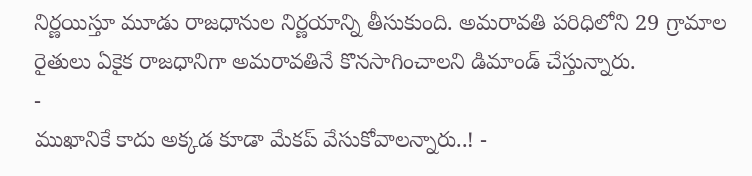నిర్ణయిస్తూ మూడు రాజధానుల నిర్ణయాన్ని తీసుకుంది. అమరావతి పరిధిలోని 29 గ్రామాల రైతులు ఏకైక రాజధానిగా అమరావతినే కొనసాగించాలని డిమాండ్ చేస్తున్నారు.
-
ముఖానికే కాదు అక్కడ కూడా మేకప్ వేసుకోవాలన్నారు..! -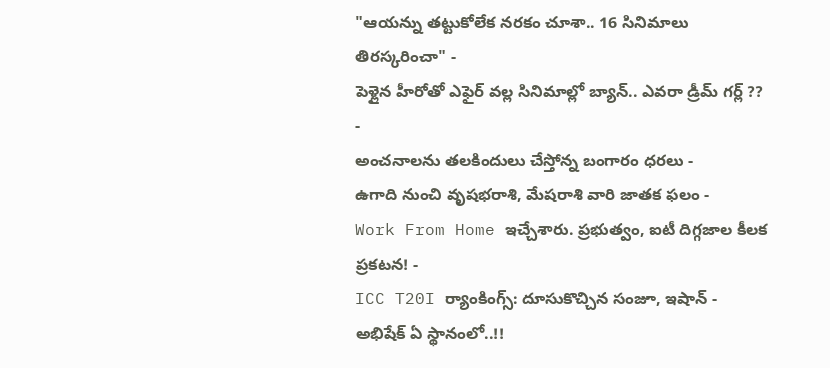"ఆయన్ను తట్టుకోలేక నరకం చూశా.. 16 సినిమాలు తిరస్కరించా" -
పెళ్లైన హీరోతో ఎఫైర్ వల్ల సినిమాల్లో బ్యాన్.. ఎవరా డ్రీమ్ గర్ల్ ?? -
అంచనాలను తలకిందులు చేస్తోన్న బంగారం ధరలు -
ఉగాది నుంచి వృషభరాశి, మేషరాశి వారి జాతక ఫలం -
Work From Home ఇచ్చేశారు. ప్రభుత్వం, ఐటీ దిగ్గజాల కీలక ప్రకటన! -
ICC T20I ర్యాంకింగ్స్: దూసుకొచ్చిన సంజూ, ఇషాన్ - అభిషేక్ ఏ స్థానంలో..!!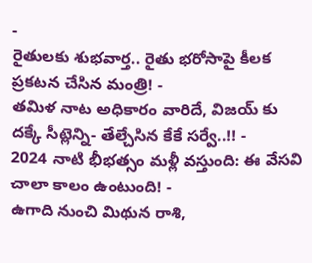-
రైతులకు శుభవార్త.. రైతు భరోసాపై కీలక ప్రకటన చేసిన మంత్రి! -
తమిళ నాట అధికారం వారిదే, విజయ్ కు దక్కే సీట్లెన్ని- తేల్చేసిన కేకే సర్వే..!! -
2024 నాటి భీభత్సం మళ్లీ వస్తుంది: ఈ వేసవి చాలా కాలం ఉంటుంది! -
ఉగాది నుంచి మిథున రాశి,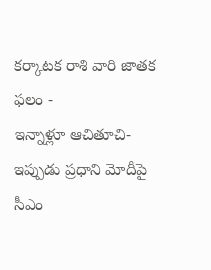కర్కాటక రాశి వారి జాతక ఫలం -
ఇన్నాళ్లూ ఆచితూచి- ఇప్పుడు ప్రధాని మోదీపై సీఎం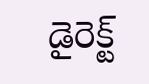డైరెక్ట్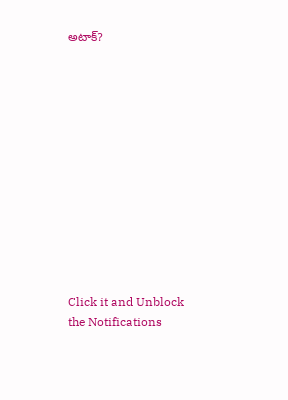అటాక్?












Click it and Unblock the Notifications